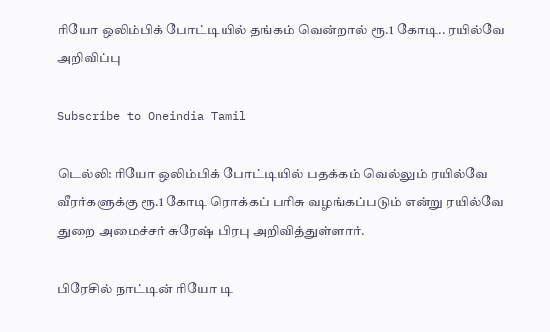ரியோ ஒலிம்பிக் போட்டியில் தங்கம் வென்றால் ரூ.1 கோடி.. ரயில்வே அறிவிப்பு

Subscribe to Oneindia Tamil

டெல்லி: ரியோ ஒலிம்பிக் போட்டியில் பதக்கம் வெல்லும் ரயில்வே வீரர்களுக்கு ரூ.1 கோடி ரொக்கப் பரிசு வழங்கப்படும் என்று ரயில்வே துறை அமைச்சர் சுரேஷ் பிரபு அறிவித்துள்ளார்.

பிரேசில் நாட்டின் ரியோ டி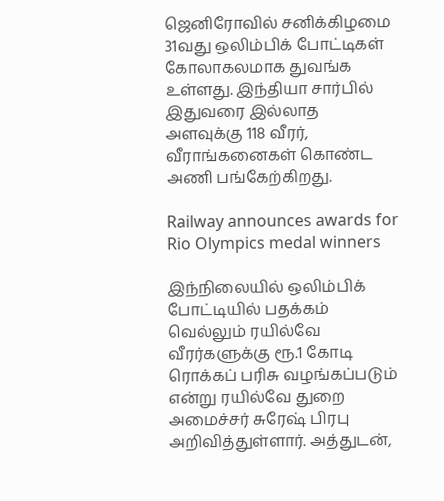ஜெனிரோவில் சனிக்கிழமை 31வது ஒலிம்பிக் போட்டிகள் கோலாகலமாக துவங்க உள்ளது. இந்தியா சார்பில் இதுவரை இல்லாத அளவுக்கு 118 வீரர், வீராங்கனைகள் கொண்ட அணி பங்கேற்கிறது.

Railway announces awards for Rio Olympics medal winners

இந்நிலையில் ஒலிம்பிக் போட்டியில் பதக்கம் வெல்லும் ரயில்வே வீரர்களுக்கு ரூ.1 கோடி ரொக்கப் பரிசு வழங்கப்படும் என்று ரயில்வே துறை அமைச்சர் சுரேஷ் பிரபு அறிவித்துள்ளார். அத்துடன்,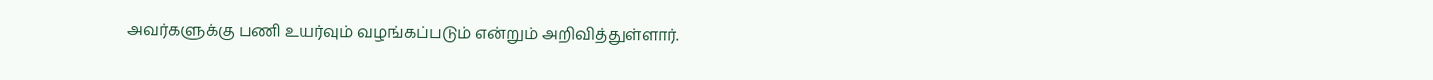அவர்களுக்கு பணி உயர்வும் வழங்கப்படும் என்றும் அறிவித்துள்ளார்.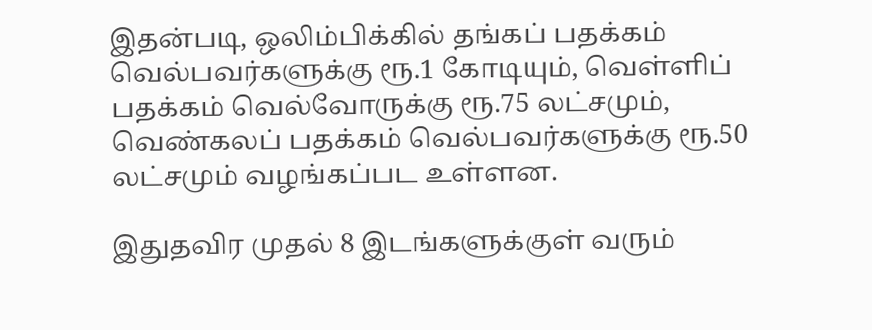இதன்படி, ஒலிம்பிக்கில் தங்கப் பதக்கம் வெல்பவர்களுக்கு ரூ.1 கோடியும், வெள்ளிப் பதக்கம் வெல்வோருக்கு ரூ.75 லட்சமும், வெண்கலப் பதக்கம் வெல்பவர்களுக்கு ரூ.50 லட்சமும் வழங்கப்பட உள்ளன.

இதுதவிர முதல் 8 இடங்களுக்குள் வரும்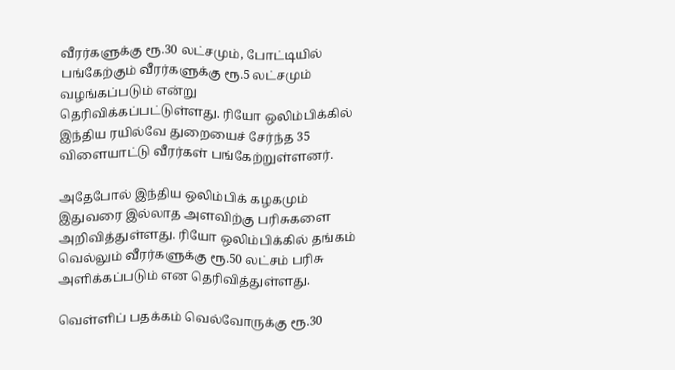வீரர்களுக்கு ரூ.30 லட்சமும், போட்டியில் பங்கேற்கும் வீரர்களுக்கு ரூ.5 லட்சமும் வழங்கப்படும் என்று தெரிவிக்கப்பட்டுள்ளது. ரியோ ஒலிம்பிக்கில் இந்திய ரயில்வே துறையைச் சேர்ந்த 35 விளையாட்டு வீரர்கள் பங்கேற்றுள்ளனர்.

அதேபோல் இந்திய ஒலிம்பிக் கழகமும் இதுவரை இல்லாத அளவிற்கு பரிசுகளை அறிவித்துள்ளது. ரியோ ஒலிம்பிக்கில் தங்கம் வெல்லும் வீரர்களுக்கு ரூ.50 லட்சம் பரிசு அளிக்கப்படும் என தெரிவித்துள்ளது.

வெள்ளிப் பதக்கம் வெல்வோருக்கு ரூ.30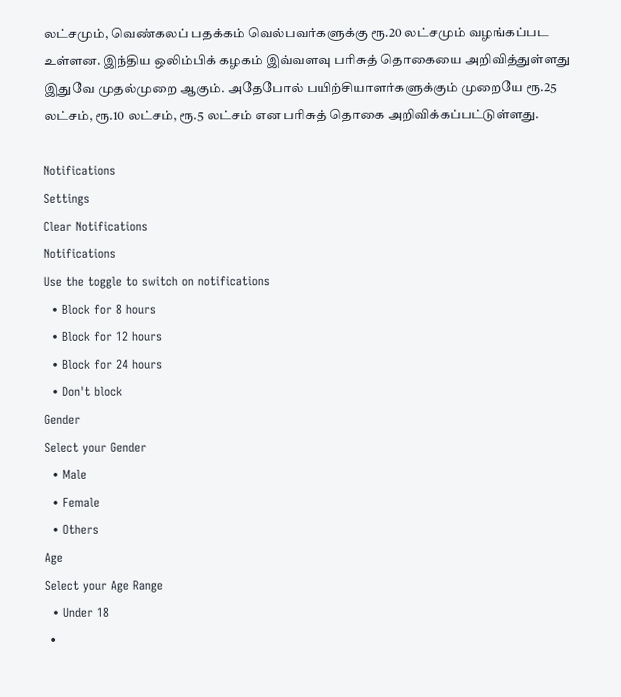லட்சமும், வெண்கலப் பதக்கம் வெல்பவர்களுக்கு ரூ.20 லட்சமும் வழங்கப்பட உள்ளன. இந்திய ஒலிம்பிக் கழகம் இவ்வளவு பரிசுத் தொகையை அறிவித்துள்ளது இதுவே முதல்முறை ஆகும். அதேபோல் பயிற்சியாளர்களுக்கும் முறையே ரூ.25 லட்சம், ரூ.10 லட்சம், ரூ.5 லட்சம் என பரிசுத் தொகை அறிவிக்கப்பட்டுள்ளது.

Notifications
Settings
Clear Notifications
Notifications
Use the toggle to switch on notifications
  • Block for 8 hours
  • Block for 12 hours
  • Block for 24 hours
  • Don't block
Gender
Select your Gender
  • Male
  • Female
  • Others
Age
Select your Age Range
  • Under 18
  •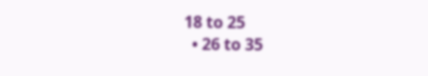18 to 25
  • 26 to 35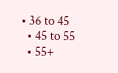• 36 to 45
  • 45 to 55
  • 55+